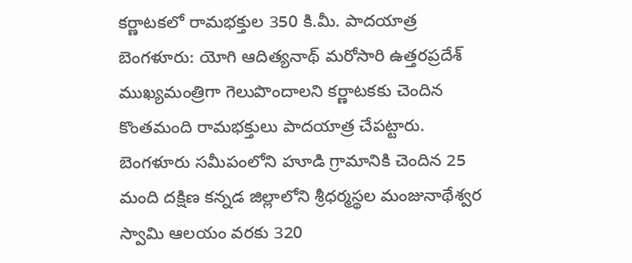కర్ణాటకలో రామభక్తుల 350 కి.మీ. పాదయాత్ర
బెంగళూరు: యోగి ఆదిత్యనాథ్ మరోసారి ఉత్తరప్రదేశ్ ముఖ్యమంత్రిగా గెలుపొందాలని కర్ణాటకకు చెందిన కొంతమంది రామభక్తులు పాదయాత్ర చేపట్టారు. బెంగళూరు సమీపంలోని హూడి గ్రామానికి చెందిన 25 మంది దక్షిణ కన్నడ జిల్లాలోని శ్రీధర్మస్థల మంజునాథేశ్వర స్వామి ఆలయం వరకు 320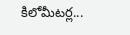కిలోమీటర్ల...